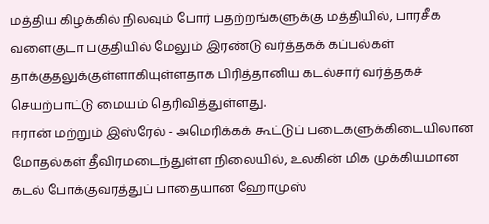மத்திய கிழக்கில் நிலவும் போர் பதற்றங்களுக்கு மத்தியில், பாரசீக வளைகுடா பகுதியில் மேலும் இரண்டு வர்த்தகக் கப்பல்கள் தாக்குதலுக்குள்ளாகியுள்ளதாக பிரித்தானிய கடல்சார் வர்த்தகச் செயற்பாட்டு மையம் தெரிவித்துள்ளது.
ஈரான் மற்றும் இஸ்ரேல் - அமெரிக்கக் கூட்டுப் படைகளுக்கிடையிலான மோதல்கள் தீவிரமடைந்துள்ள நிலையில், உலகின் மிக முக்கியமான கடல் போக்குவரத்துப் பாதையான ஹோமுஸ்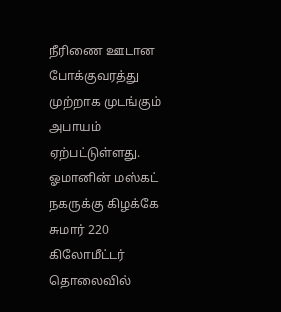நீரிணை ஊடான போக்குவரத்து முற்றாக முடங்கும் அபாயம் ஏற்பட்டுள்ளது.
ஓமானின் மஸ்கட் நகருக்கு கிழக்கே சுமார் 220 கிலோமீட்டர் தொலைவில்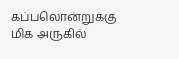கப்பலொன்றுக்கு மிக அருகில்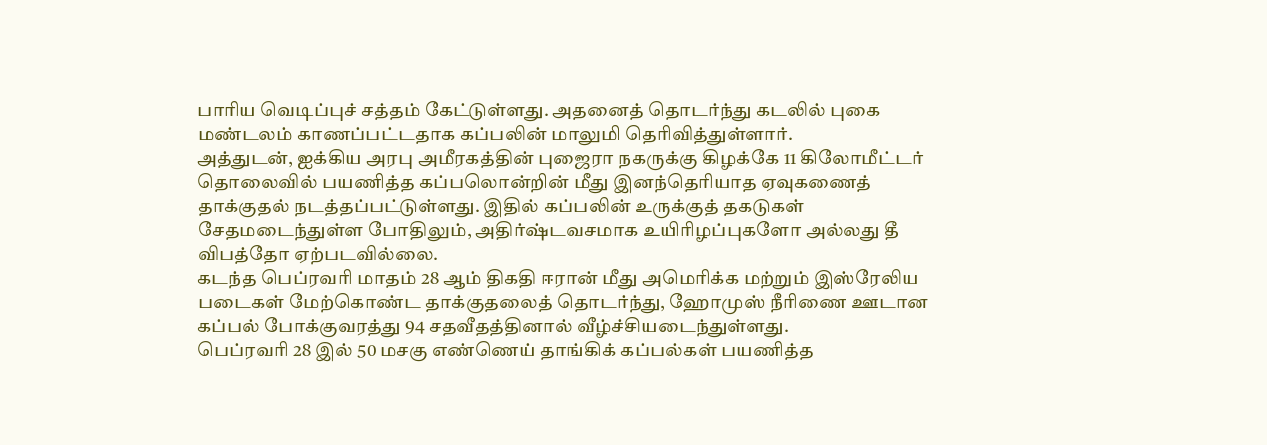பாரிய வெடிப்புச் சத்தம் கேட்டுள்ளது. அதனைத் தொடர்ந்து கடலில் புகை மண்டலம் காணப்பட்டதாக கப்பலின் மாலுமி தெரிவித்துள்ளார்.
அத்துடன், ஐக்கிய அரபு அமீரகத்தின் புஜைரா நகருக்கு கிழக்கே 11 கிலோமீட்டர் தொலைவில் பயணித்த கப்பலொன்றின் மீது இனந்தெரியாத ஏவுகணைத் தாக்குதல் நடத்தப்பட்டுள்ளது. இதில் கப்பலின் உருக்குத் தகடுகள் சேதமடைந்துள்ள போதிலும், அதிர்ஷ்டவசமாக உயிரிழப்புகளோ அல்லது தீ விபத்தோ ஏற்படவில்லை.
கடந்த பெப்ரவரி மாதம் 28 ஆம் திகதி ஈரான் மீது அமெரிக்க மற்றும் இஸ்ரேலிய படைகள் மேற்கொண்ட தாக்குதலைத் தொடர்ந்து, ஹோமுஸ் நீரிணை ஊடான கப்பல் போக்குவரத்து 94 சதவீதத்தினால் வீழ்ச்சியடைந்துள்ளது.
பெப்ரவரி 28 இல் 50 மசகு எண்ணெய் தாங்கிக் கப்பல்கள் பயணித்த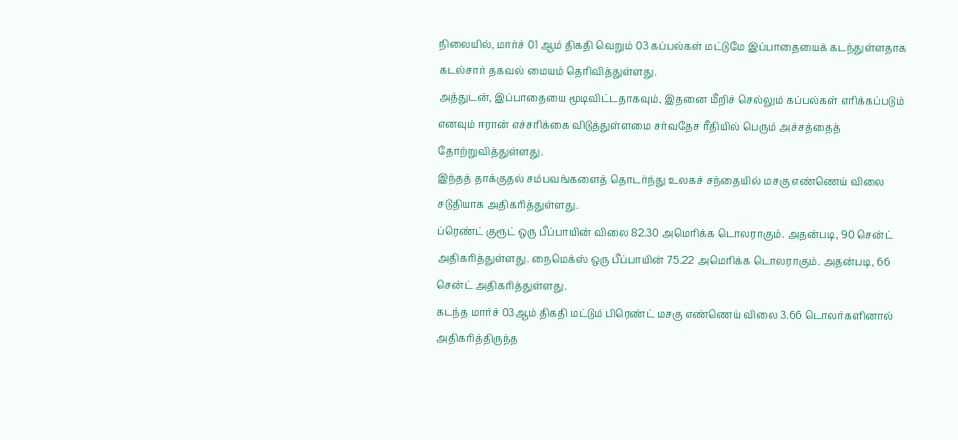நிலையில், மார்ச் 01 ஆம் திகதி வெறும் 03 கப்பல்கள் மட்டுமே இப்பாதையைக் கடந்துள்ளதாக கடல்சார் தகவல் மையம் தெரிவித்துள்ளது.
அத்துடன், இப்பாதையை மூடிவிட்டதாகவும், இதனை மீறிச் செல்லும் கப்பல்கள் எரிக்கப்படும் எனவும் ஈரான் எச்சரிக்கை விடுத்துள்ளமை சர்வதேச ரீதியில் பெரும் அச்சத்தைத் தோற்றுவித்துள்ளது.
இந்தத் தாக்குதல் சம்பவங்களைத் தொடர்ந்து உலகச் சந்தையில் மசகு எண்ணெய் விலை சடுதியாக அதிகரித்துள்ளது.
ப்ரெண்ட் குரூட் ஒரு பீப்பாயின் விலை 82.30 அமெரிக்க டொலராகும். அதன்படி, 90 சென்ட் அதிகரித்துள்ளது. நைமெக்ஸ் ஒரு பீப்பாயின் 75.22 அமெரிக்க டொலராகும். அதன்படி, 66 சென்ட் அதிகரித்துள்ளது.
கடந்த மார்ச் 03ஆம் திகதி மட்டும் பிரெண்ட் மசகு எண்ணெய் விலை 3.66 டொலர்களினால் அதிகரித்திருந்த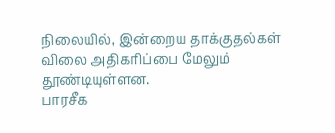நிலையில், இன்றைய தாக்குதல்கள் விலை அதிகரிப்பை மேலும் தூண்டியுள்ளன.
பாரசீக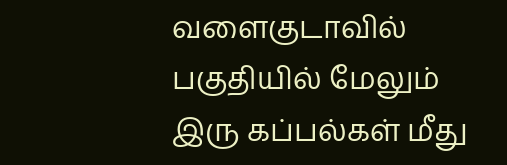வளைகுடாவில் பகுதியில் மேலும் இரு கப்பல்கள் மீது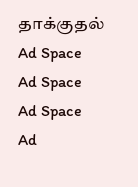தாக்குதல்
Ad Space
Ad Space
Ad Space
Ad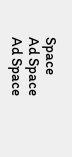Space
Ad Space
Ad Space